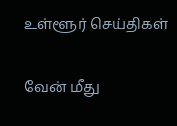உள்ளூர் செய்திகள்

வேன் மீது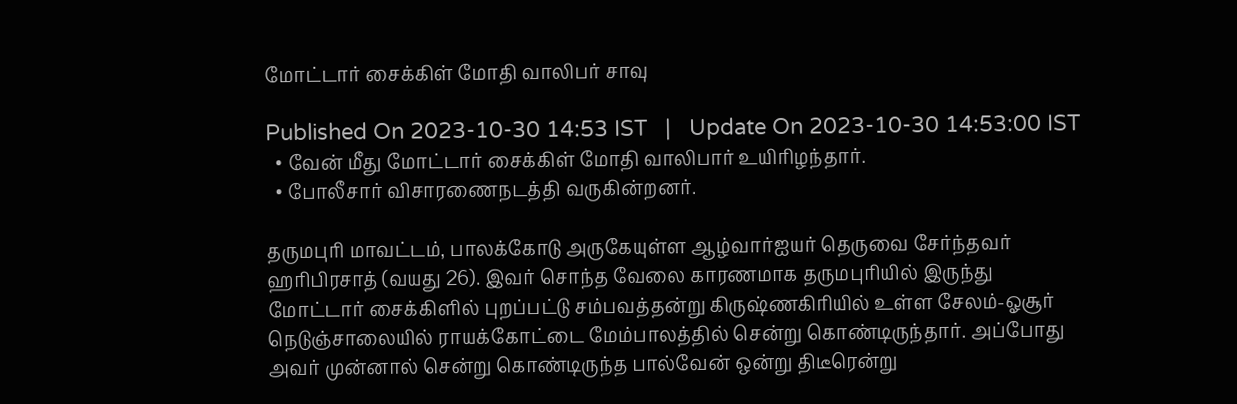மோட்டார் சைக்கிள் மோதி வாலிபர் சாவு

Published On 2023-10-30 14:53 IST   |   Update On 2023-10-30 14:53:00 IST
  • வேன் மீது மோட்டார் சைக்கிள் மோதி வாலிபார் உயிரிழந்தார்.
  • போலீசார் விசாரணைநடத்தி வருகின்றனர்.

தருமபுரி மாவட்டம், பாலக்கோடு அருகேயுள்ள ஆழ்வார்ஐயர் தெருவை சேர்ந்தவர் ஹரிபிரசாத் (வயது 26). இவர் சொந்த வேலை காரணமாக தருமபுரியில் இருந்து மோட்டார் சைக்கிளில் புறப்பட்டு சம்பவத்தன்று கிருஷ்ணகிரியில் உள்ள சேலம்-ஓசூர் நெடுஞ்சாலையில் ராயக்கோட்டை மேம்பாலத்தில் சென்று கொண்டிருந்தார். அப்போது அவர் முன்னால் சென்று கொண்டிருந்த பால்வேன் ஒன்று திடீரென்று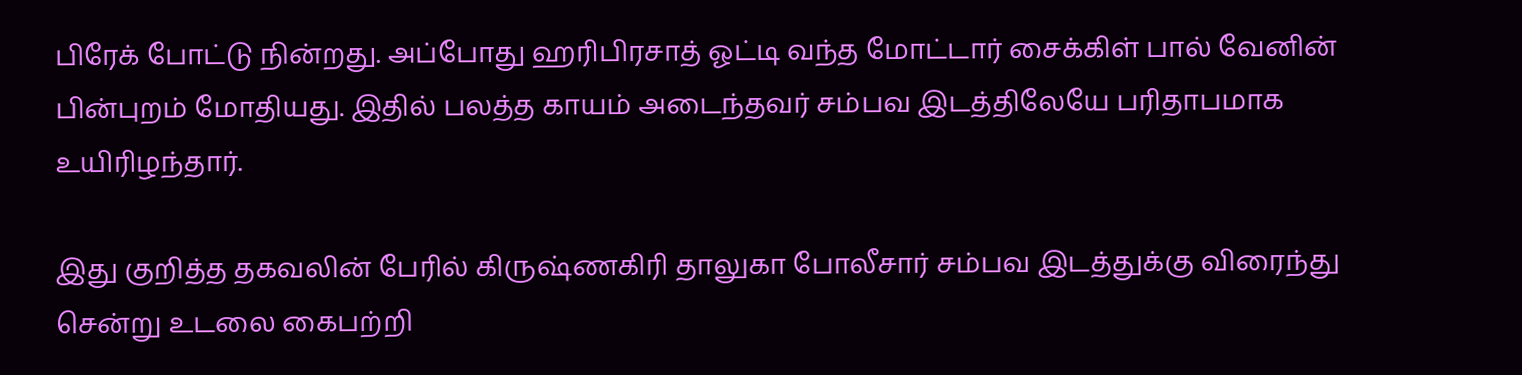பிரேக் போட்டு நின்றது. அப்போது ஹரிபிரசாத் ஓட்டி வந்த மோட்டார் சைக்கிள் பால் வேனின் பின்புறம் மோதியது. இதில் பலத்த காயம் அடைந்தவர் சம்பவ இடத்திலேயே பரிதாபமாக உயிரிழந்தார்.

இது குறித்த தகவலின் பேரில் கிருஷ்ணகிரி தாலுகா போலீசார் சம்பவ இடத்துக்கு விரைந்து சென்று உடலை கைபற்றி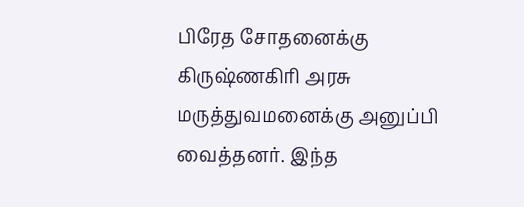பிரேத சோதனைக்கு கிருஷ்ணகிரி அரசு மருத்துவமனைக்கு அனுப்பி வைத்தனர். இந்த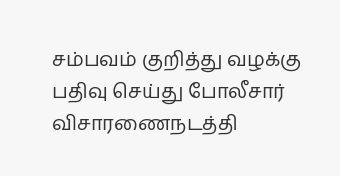சம்பவம் குறித்து வழக்கு பதிவு செய்து போலீசார் விசாரணைநடத்தி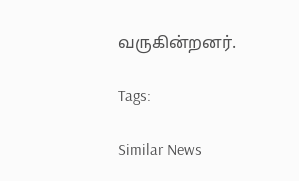வருகின்றனர்.

Tags:

Similar News